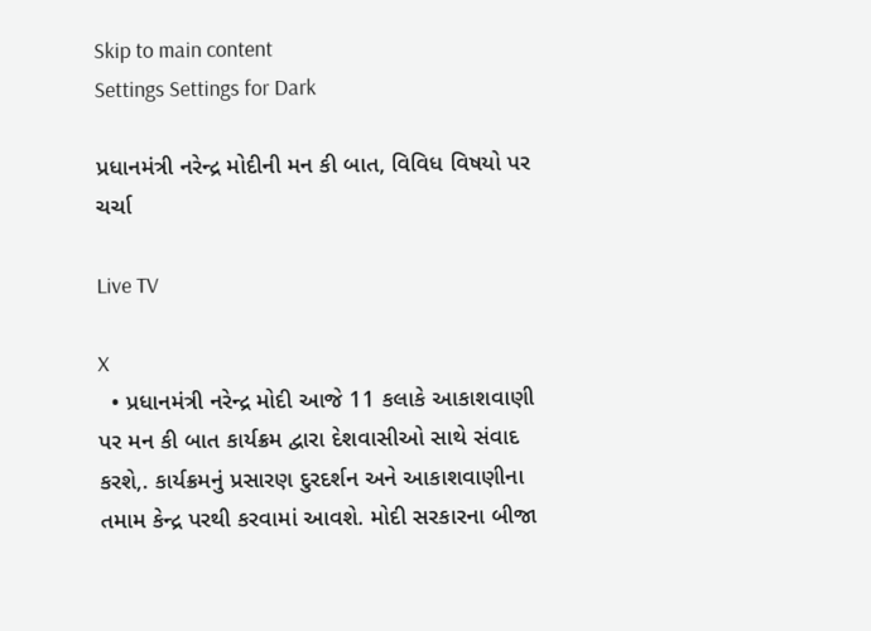Skip to main content
Settings Settings for Dark

પ્રધાનમંત્રી નરેન્દ્ર મોદીની મન કી બાત, વિવિધ વિષયો પર ચર્ચા

Live TV

X
  • પ્રધાનમંત્રી નરેન્દ્ર મોદી આજે 11 કલાકે આકાશવાણી પર મન કી બાત કાર્યક્રમ દ્વારા દેશવાસીઓ સાથે સંવાદ કરશે,. કાર્યક્રમનું પ્રસારણ દુરદર્શન અને આકાશવાણીના તમામ કેન્દ્ર પરથી કરવામાં આવશે. મોદી સરકારના બીજા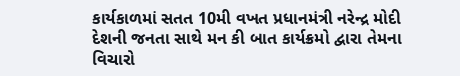કાર્યકાળમાં સતત 10મી વખત પ્રધાનમંત્રી નરેન્દ્ર મોદી દેશની જનતા સાથે મન કી બાત કાર્યક્રમો દ્વારા તેમના વિચારો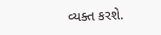વ્યક્ત કરશે.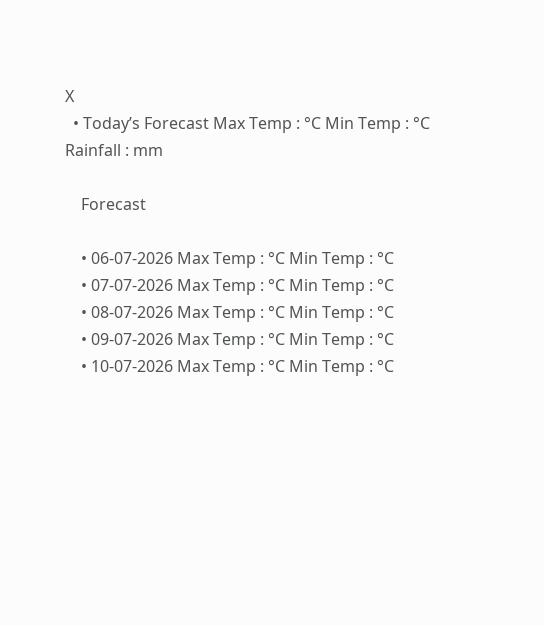X
  • Today’s Forecast Max Temp : °C Min Temp : °C Rainfall : mm

    Forecast

    • 06-07-2026 Max Temp : °C Min Temp : °C
    • 07-07-2026 Max Temp : °C Min Temp : °C
    • 08-07-2026 Max Temp : °C Min Temp : °C
    • 09-07-2026 Max Temp : °C Min Temp : °C
    • 10-07-2026 Max Temp : °C Min Temp : °C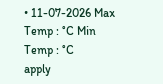• 11-07-2026 Max Temp : °C Min Temp : °C
apply